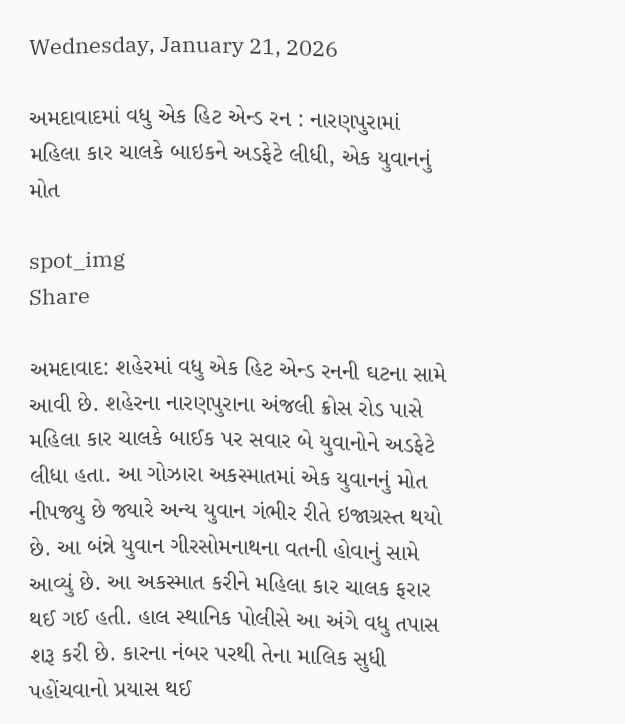Wednesday, January 21, 2026

અમદાવાદમાં વધુ એક હિટ એન્ડ રન : નારણપુરામાં મહિલા કાર ચાલકે બાઇકને અડફેટે લીધી, એક યુવાનનું મોત

spot_img
Share

અમદાવાદ: શહેરમાં વધુ એક હિટ એન્ડ રનની ઘટના સામે આવી છે. શહેરના નારણપુરાના અંજલી ક્રોસ રોડ પાસે મહિલા કાર ચાલકે બાઈક પર સવાર બે યુવાનોને અડફેટે લીધા હતા. આ ગોઝારા અકસ્માતમાં એક યુવાનનું મોત નીપજ્યુ છે જ્યારે અન્ય યુવાન ગંભીર રીતે ઇજાગ્રસ્ત થયો છે. આ બંન્ને યુવાન ગીરસોમનાથના વતની હોવાનું સામે આવ્યું છે. આ અકસ્માત કરીને મહિલા કાર ચાલક ફરાર થઈ ગઈ હતી. હાલ સ્થાનિક પોલીસે આ અંગે વધુ તપાસ શરૂ કરી છે. કારના નંબર પરથી તેના માલિક સુધી પહોંચવાનો પ્રયાસ થઈ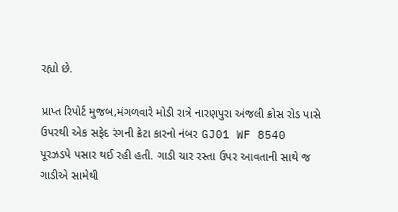રહ્યો છે.

પ્રાપ્ત રિપોર્ટ મુજબ,મંગળવારે મોડી રાત્રે નારણપુરા અંજલી ક્રોસ રોડ પાસે ઉપરથી એક સફેદ રંગની ક્રેટા કારનો નંબર GJ01 WF 8540 પૂરઝડપે પસાર થઈ રહી હતી. ગાડી ચાર રસ્તા ઉપર આવતાની સાથે જ ગાડીએ સામેથી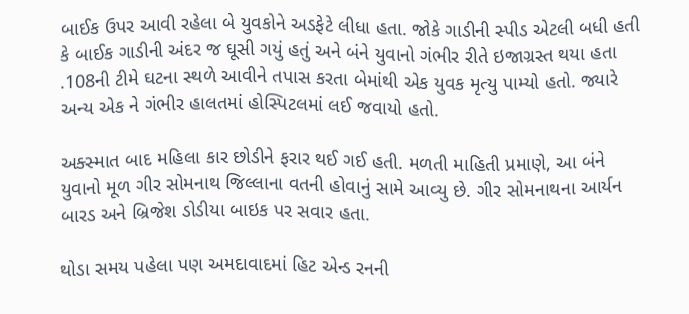બાઈક ઉપર આવી રહેલા બે યુવકોને અડફેટે લીધા હતા. જોકે ગાડીની સ્પીડ એટલી બધી હતી કે બાઈક ગાડીની અંદર જ ઘૂસી ગયું હતું અને બંને યુવાનો ગંભીર રીતે ઇજાગ્રસ્ત થયા હતા .108ની ટીમે ઘટના સ્થળે આવીને તપાસ કરતા બેમાંથી એક યુવક મૃત્યુ પામ્યો હતો. જ્યારે અન્ય એક ને ગંભીર હાલતમાં હોસ્પિટલમાં લઈ જવાયો હતો.

અક્સ્માત બાદ મહિલા કાર છોડીને ફરાર થઈ ગઈ હતી. મળતી માહિતી પ્રમાણે, આ બંને યુવાનો મૂળ ગીર સોમનાથ જિલ્લાના વતની હોવાનું સામે આવ્યુ છે. ગીર સોમનાથના આર્યન બારડ અને બ્રિજેશ ડોડીયા બાઇક પર સવાર હતા.

થોડા સમય પહેલા પણ અમદાવાદમાં હિટ એન્ડ રનની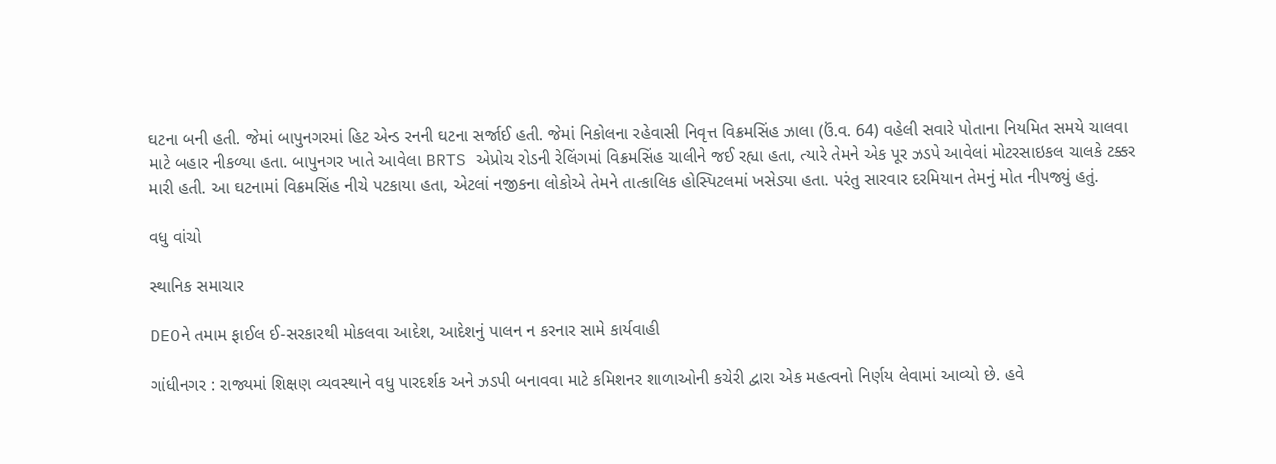ઘટના બની હતી. જેમાં બાપુનગરમાં હિટ એન્ડ રનની ઘટના સર્જાઈ હતી. જેમાં નિકોલના રહેવાસી નિવૃત્ત વિક્રમસિંહ ઝાલા (ઉં.વ. 64) વહેલી સવારે પોતાના નિયમિત સમયે ચાલવા માટે બહાર નીકળ્યા હતા. બાપુનગર ખાતે આવેલા BRTS એપ્રોચ રોડની રેલિંગમાં વિક્રમસિંહ ચાલીને જઈ રહ્યા હતા, ત્યારે તેમને એક પૂર ઝડપે આવેલાં મોટરસાઇકલ ચાલકે ટક્કર મારી હતી. આ ઘટનામાં વિક્રમસિંહ નીચે પટકાયા હતા, એટલાં નજીકના લોકોએ તેમને તાત્કાલિક હોસ્પિટલમાં ખસેડ્યા હતા. પરંતુ સારવાર દરમિયાન તેમનું મોત નીપજ્યું હતું.

વધુ વાંચો

સ્થાનિક સમાચાર

DEOને તમામ ફાઈલ ઈ-સરકારથી મોકલવા આદેશ, આદેશનું પાલન ન કરનાર સામે કાર્યવાહી

ગાંધીનગર : રાજ્યમાં શિક્ષણ વ્યવસ્થાને વધુ પારદર્શક અને ઝડપી બનાવવા માટે કમિશનર શાળાઓની કચેરી દ્વારા એક મહત્વનો નિર્ણય લેવામાં આવ્યો છે. હવે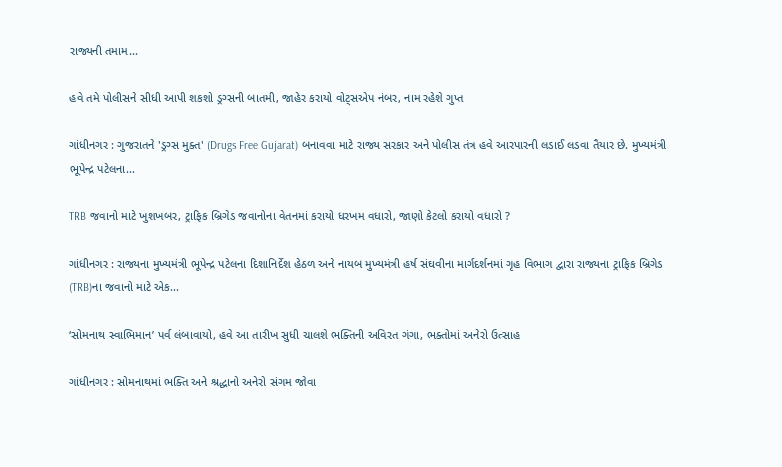રાજ્યની તમામ...

હવે તમે પોલીસને સીધી આપી શકશો ડ્રગ્સની બાતમી, જાહેર કરાયો વોટ્સએપ નંબર, નામ રહેશે ગુપ્ત

ગાંધીનગર : ગુજરાતને 'ડ્રગ્સ મુક્ત' (Drugs Free Gujarat) બનાવવા માટે રાજ્ય સરકાર અને પોલીસ તંત્ર હવે આરપારની લડાઈ લડવા તૈયાર છે. મુખ્યમંત્રી ભૂપેન્દ્ર પટેલના...

TRB જવાનો માટે ખુશખબર, ટ્રાફિક બ્રિગેડ જવાનોના વેતનમાં કરાયો ધરખમ વધારો, જાણો કેટલો કરાયો વધારો ?

ગાંધીનગર : રાજ્યના મુખ્યમંત્રી ભૂપેન્દ્ર પટેલના દિશાનિર્દેશ હેઠળ અને નાયબ મુખ્યમંત્રી હર્ષ સંઘવીના માર્ગદર્શનમાં ગૃહ વિભાગ દ્વારા રાજ્યના ટ્રાફિક બ્રિગેડ (TRB)ના જવાનો માટે એક...

‘સોમનાથ સ્વાભિમાન’ પર્વ લંબાવાયો, હવે આ તારીખ સુધી ચાલશે ભક્તિની અવિરત ગંગા, ભક્તોમાં અનેરો ઉત્સાહ

ગાંધીનગર : સોમનાથમાં ભક્તિ અને શ્રદ્ધાનો અનેરો સંગમ જોવા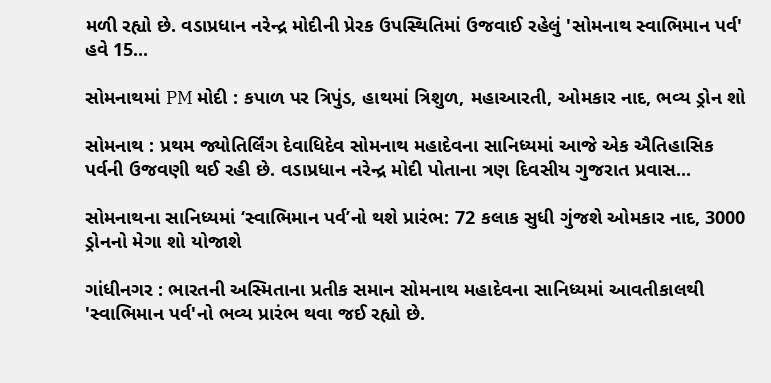મળી રહ્યો છે. વડાપ્રધાન નરેન્દ્ર મોદીની પ્રેરક ઉપસ્થિતિમાં ઉજવાઈ રહેલું 'સોમનાથ સ્વાભિમાન પર્વ' હવે 15...

સોમનાથમાં PM મોદી : કપાળ પર ત્રિપુંડ, હાથમાં ત્રિશુળ, મહાઆરતી, ઓમકાર નાદ, ભવ્ય ડ્રોન શો

સોમનાથ : પ્રથમ જ્યોતિર્લિંગ દેવાધિદેવ સોમનાથ મહાદેવના સાનિધ્યમાં આજે એક ઐતિહાસિક પર્વની ઉજવણી થઈ રહી છે. વડાપ્રધાન નરેન્દ્ર મોદી પોતાના ત્રણ દિવસીય ગુજરાત પ્રવાસ...

સોમનાથના સાનિધ્યમાં ‘સ્વાભિમાન પર્વ’નો થશે પ્રારંભ: 72 કલાક સુધી ગુંજશે ઓમકાર નાદ, 3000 ડ્રોનનો મેગા શો યોજાશે

ગાંધીનગર : ભારતની અસ્મિતાના પ્રતીક સમાન સોમનાથ મહાદેવના સાનિધ્યમાં આવતીકાલથી 'સ્વાભિમાન પર્વ'નો ભવ્ય પ્રારંભ થવા જઈ રહ્યો છે.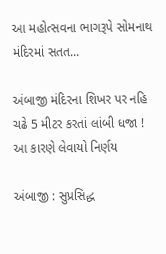આ મહોત્સવના ભાગરૂપે સોમનાથ મંદિરમાં સતત...

અંબાજી મંદિરના શિખર પર નહિ ચઢે 5 મીટર કરતાં લાંબી ધજા ! આ કારણે લેવાયો નિર્ણય

અંબાજી : સુપ્રસિદ્ધ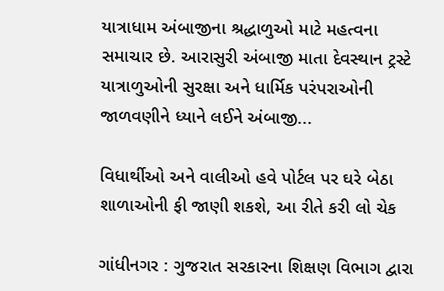યાત્રાધામ અંબાજીના શ્રદ્ધાળુઓ માટે મહત્વના સમાચાર છે. આરાસુરી અંબાજી માતા દેવસ્થાન ટ્રસ્ટે યાત્રાળુઓની સુરક્ષા અને ધાર્મિક પરંપરાઓની જાળવણીને ધ્યાને લઈને અંબાજી...

વિધાર્થીઓ અને વાલીઓ હવે પોર્ટલ પર ઘરે બેઠા શાળાઓની ફી જાણી શકશે, આ રીતે કરી લો ચેક

ગાંધીનગર : ગુજરાત સરકારના શિક્ષણ વિભાગ દ્વારા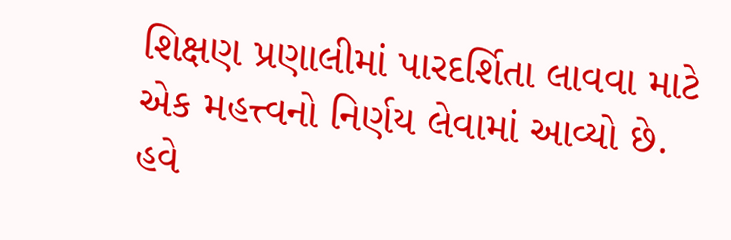શિક્ષણ પ્રણાલીમાં પારદર્શિતા લાવવા માટે એક મહત્ત્વનો નિર્ણય લેવામાં આવ્યો છે. હવે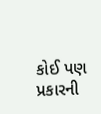કોઈ પણ પ્રકારની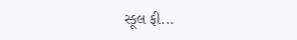સ્કૂલ ફી...